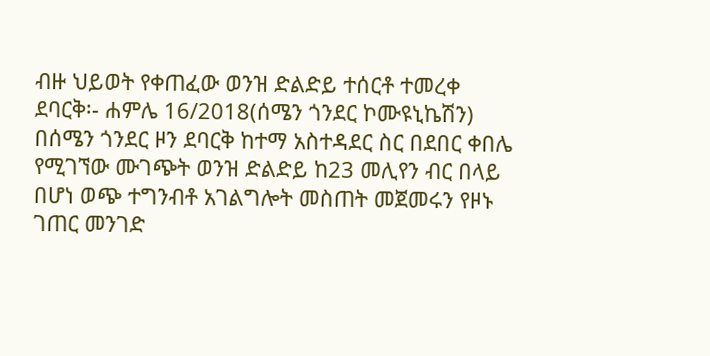ብዙ ህይወት የቀጠፈው ወንዝ ድልድይ ተሰርቶ ተመረቀ
ደባርቅ፡- ሐምሌ 16/2018(ሰሜን ጎንደር ኮሙዩኒኬሽን)
በሰሜን ጎንደር ዞን ደባርቅ ከተማ አስተዳደር ስር በደበር ቀበሌ የሚገኘው ሙገጭት ወንዝ ድልድይ ከ23 መሊየን ብር በላይ በሆነ ወጭ ተግንብቶ አገልግሎት መስጠት መጀመሩን የዞኑ ገጠር መንገድ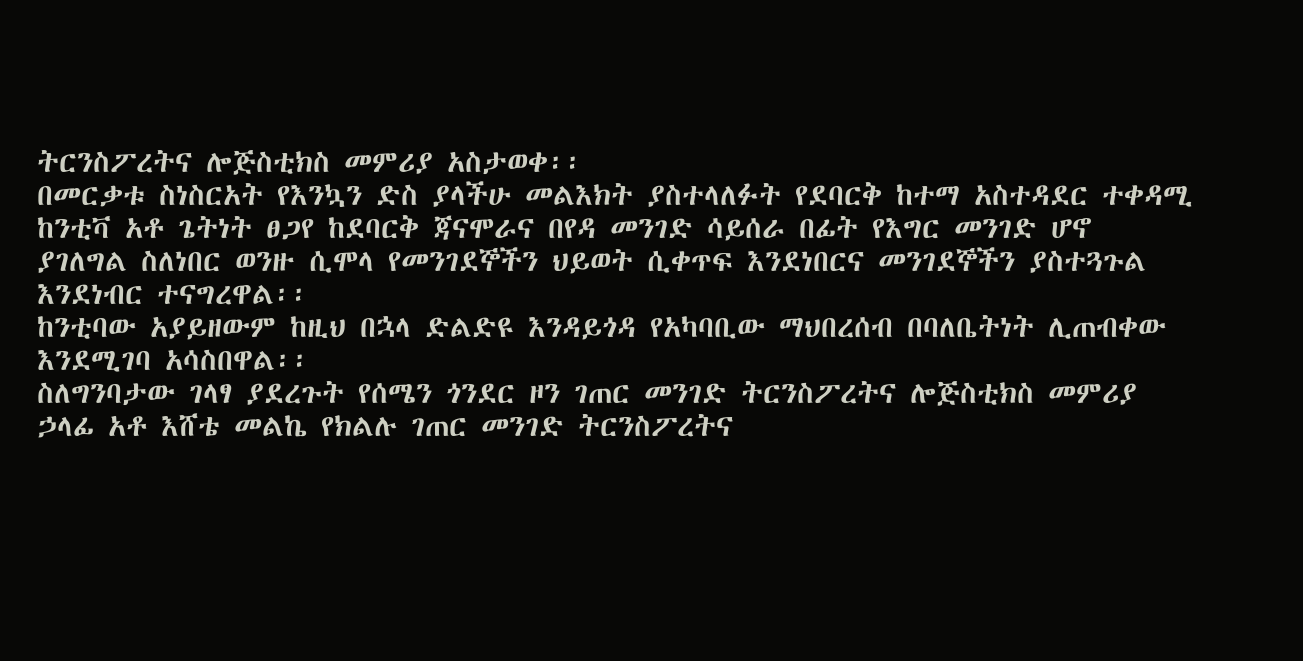ትርንስፖረትና ሎጅስቲክስ መምሪያ አስታወቀ፡፡
በመርቃቱ ስነስርአት የእንኳን ድስ ያላችሁ መልእክት ያስተላለፉት የደባርቅ ከተማ አስተዳደር ተቀዳሚ ከንቲቫ አቶ ጌትነት ፀጋየ ከደባርቅ ጃናሞራና በየዳ መንገድ ሳይሰራ በፊት የእግር መንገድ ሆኖ ያገለግል ስለነበር ወንዙ ሲሞላ የመንገደኞችን ህይወት ሲቀጥፍ እንደነበርና መንገደኞችን ያስተጓጉል እንደነብር ተናግረዋል፡፡
ከንቲባው አያይዘውም ከዚህ በኋላ ድልድዩ እንዳይጎዳ የአካባቢው ማህበረሰብ በባለቤትነት ሊጠብቀው እንደሚገባ አሳስበዋል፡፡
ስለግንባታው ገላፃ ያደረጉት የሰሜን ጎንደር ዞን ገጠር መንገድ ትርንስፖረትና ሎጅስቲክስ መምሪያ ኃላፊ አቶ እሸቴ መልኬ የክልሉ ገጠር መንገድ ትርንስፖረትና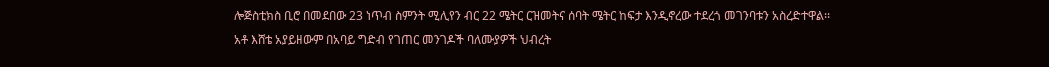ሎጅስቲክስ ቢሮ በመደበው 23 ነጥብ ስምንት ሚሊየን ብር 22 ሜትር ርዝመትና ሰባት ሜትር ከፍታ እንዲኖረው ተደረጎ መገንባቱን አስረድተዋል፡፡
አቶ እሸቴ አያይዘውም በአባይ ግድብ የገጠር መንገዶች ባለሙያዎች ህብረት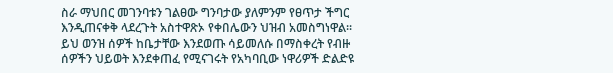ስራ ማህበር መገንባቱን ገልፀው ግንባታው ያለምንም የፀጥታ ችግር እንዲጠናቀቅ ላደረጉት አስተዋጽኦ የቀበሌውን ህዝብ አመስግነዋል፡፡
ይህ ወንዝ ሰዎች ከቤታቸው እንደወጡ ሳይመለሱ በማስቀረት የብዙ ሰዎችን ህይወት እንደቀጠፈ የሚናገሩት የአካባቢው ነዋሪዎች ድልድዩ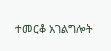ተመርቆ አገልግሎት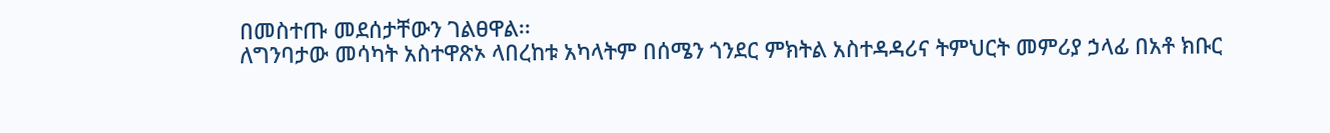በመስተጡ መደሰታቸውን ገልፀዋል፡፡
ለግንባታው መሳካት አስተዋጽኦ ላበረከቱ አካላትም በሰሜን ጎንደር ምክትል አስተዳዳሪና ትምህርት መምሪያ ኃላፊ በአቶ ክቡር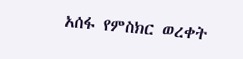አሰፋ የምስክር ወረቀት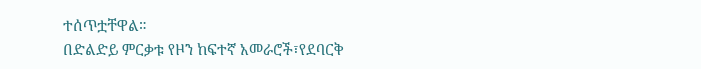ተሰጥቷቸዋል።
በድልድይ ምርቃቱ የዞን ከፍተኛ አመራሮች፣የደባርቅ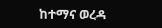ከተማና ወረዳ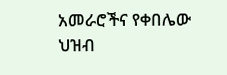አመራሮችና የቀበሌው ህዝብ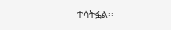ተሳትፏል፡፡